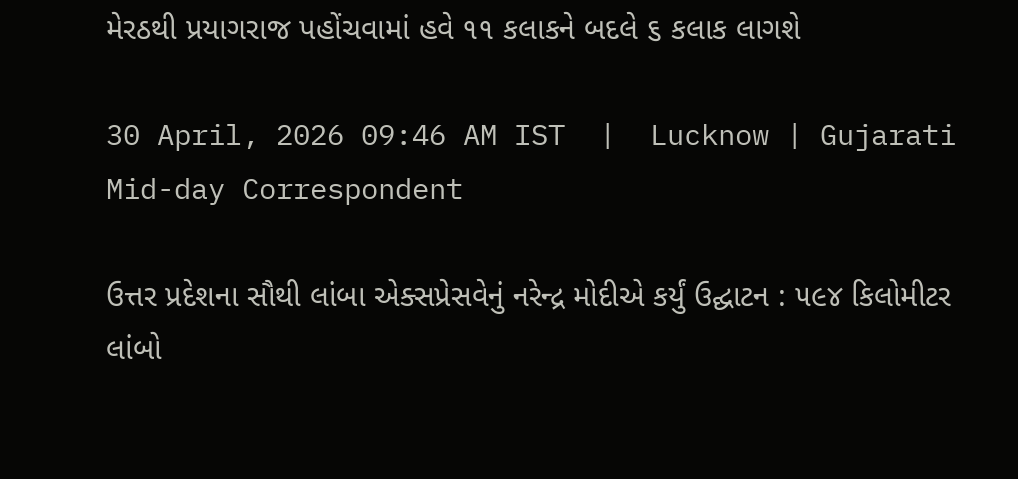મેરઠથી પ્રયાગરાજ પહોંચવામાં હવે ૧૧ કલાકને બદલે ૬ કલાક લાગશે

30 April, 2026 09:46 AM IST  |  Lucknow | Gujarati Mid-day Correspondent

ઉત્તર પ્રદેશના સૌથી લાંબા એક્સપ્રેસવેનું નરેન્દ્ર મોદીએ કર્યું ઉદ્ઘાટન : ૫૯૪ કિલોમીટર લાંબો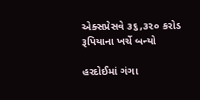એક્સપ્રેસવે ૩૬,૩૨૦ કરોડ રૂપિયાના ખર્ચે બન્યો

હરદોઈમાં ગંગા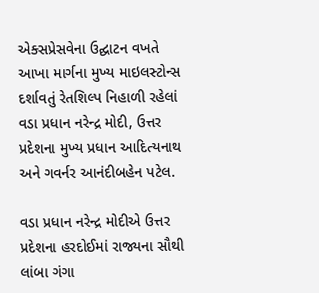એક્સપ્રેસવેના ઉદ્ઘાટન વખતે આખા માર્ગના મુખ્ય માઇલસ્ટોન્સ દર્શાવતું રેતશિલ્પ નિહાળી રહેલાં વડા પ્રધાન નરેન્દ્ર મોદી, ઉત્તર પ્રદેશના મુખ્ય પ્રધાન આદિત્યનાથ અને ગવર્નર આનંદીબહેન પટેલ.

વડા પ્રધાન નરેન્દ્ર મોદીએ ઉત્તર પ્રદેશના હરદોઈમાં રાજ્યના સૌથી લાંબા ગંગા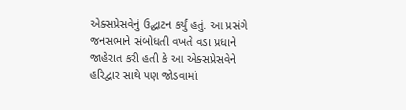એક્સપ્રેસવેનું ઉદ્ઘાટન કર્યું હતું. આ પ્રસંગે જનસભાને સંબોધતી વખતે વડા પ્રધાને જાહેરાત કરી હતી કે આ એક્સપ્રેસવેને હરિદ્વાર સાથે પણ જોડવામાં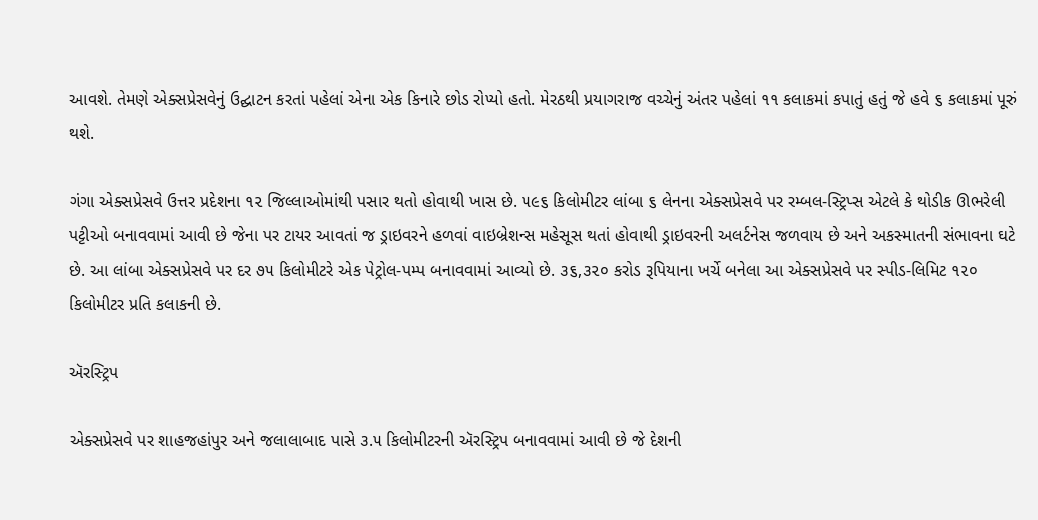આવશે. તેમણે એક્સપ્રેસવેનું ઉદ્ઘાટન કરતાં પહેલાં એના એક કિનારે છોડ રોપ્યો હતો. મેરઠથી પ્રયાગરાજ વચ્ચેનું અંતર પહેલાં ૧૧ કલાકમાં કપાતું હતું જે હવે ૬ કલાકમાં પૂરું થશે.

ગંગા એક્સપ્રેસવે ઉત્તર પ્રદેશના ૧૨ જિલ્લાઓમાંથી પસાર થતો હોવાથી ખાસ છે. ૫૯૬ કિલોમીટર લાંબા ૬ લેનના એક્સપ્રેસવે પર રમ્બલ-સ્ટ્રિપ્સ એટલે કે થોડીક ઊભરેલી પટ્ટીઓ બનાવવામાં આવી છે જેના પર ટાયર આવતાં જ ડ્રાઇવરને હળવાં વાઇબ્રેશન્સ મહેસૂસ થતાં હોવાથી ડ્રાઇવરની અલર્ટનેસ જળવાય છે અને અકસ્માતની સંભાવના ઘટે છે. આ લાંબા એક્સપ્રેસવે પર દર ૭૫ કિલોમીટરે એક પેટ્રોલ-પમ્પ બનાવવામાં આવ્યો છે. ૩૬,૩૨૦ કરોડ રૂપિયાના ખર્ચે બનેલા આ એક્સપ્રેસવે પર સ્પીડ-લિમિટ ૧૨૦ કિલોમીટર પ્રતિ કલાકની છે.

ઍરસ્ટ્રિપ

એક્સપ્રેસવે પર શાહજહાંપુર અને જલાલાબાદ પાસે ૩.૫ કિલોમીટરની ઍરસ્ટ્રિપ બનાવવામાં આવી છે જે દેશની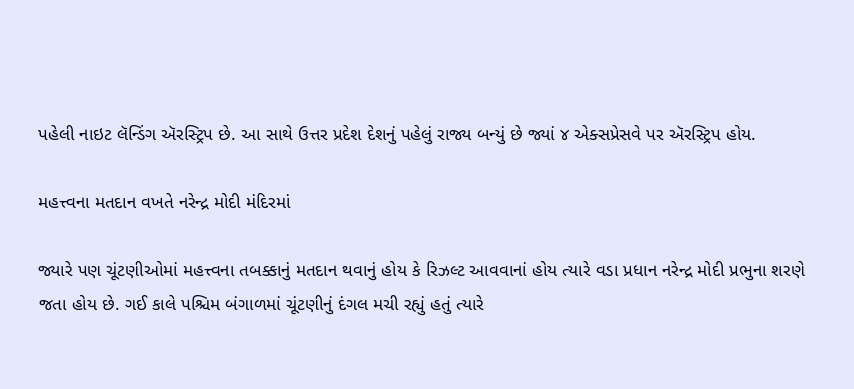પહેલી નાઇટ લૅન્ડિંગ ઍરસ્ટ્રિપ છે. આ સાથે ઉત્તર પ્રદેશ દેશનું પહેલું રાજ્ય બન્યું છે જ્યાં ૪ એક્સપ્રેસવે પર ઍરસ્ટ્રિપ હોય.

મહત્ત્વના મતદાન વખતે નરેન્દ્ર મોદી મંદિરમાં

જ્યારે પણ ચૂંટણીઓમાં મહત્ત્વના તબક્કાનું મતદાન થવાનું હોય કે રિઝલ્ટ આવવાનાં હોય ત્યારે વડા પ્રધાન નરેન્દ્ર મોદી પ્રભુના શરણે જતા હોય છે. ગઈ કાલે પશ્ચિમ બંગાળમાં ચૂંટણીનું દંગલ મચી રહ્યું હતું ત્યારે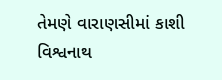તેમણે વારાણસીમાં કાશી વિશ્વનાથ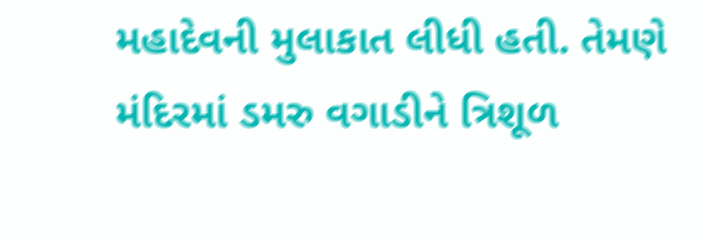મહાદેવની મુલાકાત લીધી હતી. તેમણે મંદિરમાં ડમરુ વગાડીને ત્રિશૂળ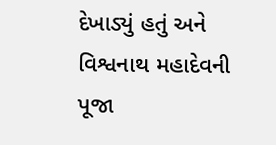દેખાડ્યું હતું અને વિશ્વનાથ મહાદેવની પૂજા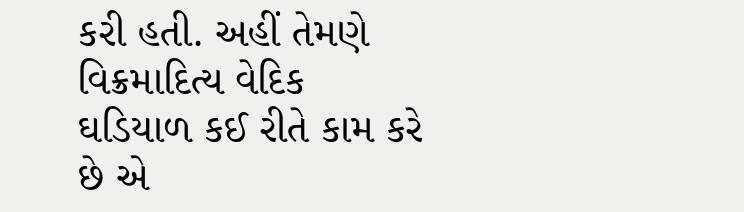કરી હતી. અહીં તેમણે વિક્રમાદિત્ય વેદિક ઘડિયાળ કઈ રીતે કામ કરે છે એ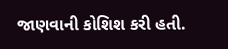જાણવાની કોશિશ કરી હતી.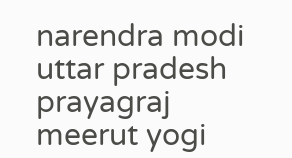narendra modi uttar pradesh prayagraj meerut yogi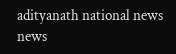adityanath national news news